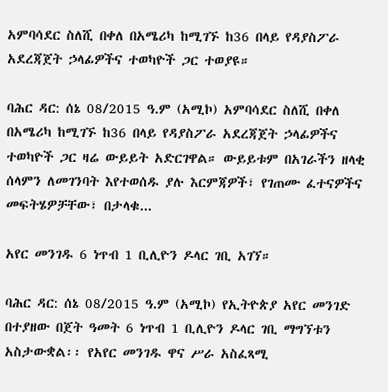አምባሳደር ስለሺ በቀለ በአሜሪካ ከሚገኙ ከ36 በላይ የዳያስፖራ አደረጃጀት ኃላፊዎችና ተወካዮች ጋር ተወያዩ።

ባሕር ዳር: ሰኔ 08/2015 ዓ.ም (አሚኮ) አምባሳደር ስለሺ በቀለ በአሜሪካ ከሚገኙ ከ36 በላይ የዳያስፖራ አደረጃጀት ኃላፊዎችና ተወካዮች ጋር ዛሬ ውይይት አድርገዋል። ውይይቱም በአገራችን ዘላቂ ሰላምን ለመገንባት እየተወሰዱ ያሉ እርምጃዎች፣ የገጠሙ ፈተናዎችና መፍትሄዎቻቸው፣ በታላቁ...

አየር መንገዱ 6 ነጥብ 1 ቢሊዮን ዶላር ገቢ አገኘ።

ባሕር ዳር: ሰኔ 08/2015 ዓ.ም (አሚኮ) የኢትዮጵያ አየር መንገድ በተያዘው በጀት ዓመት 6 ነጥብ 1 ቢሊዮን ዶላር ገቢ ማግኘቱን አስታውቋል፡፡ የአየር መንገዱ ዋና ሥራ አስፈጻሚ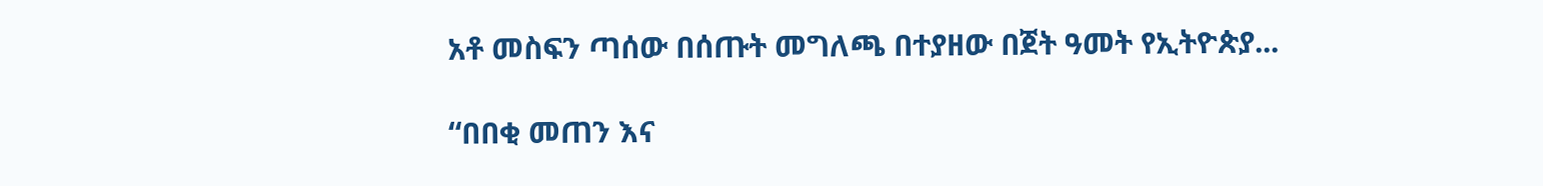አቶ መስፍን ጣሰው በሰጡት መግለጫ በተያዘው በጀት ዓመት የኢትዮጵያ...

“በበቂ መጠን እና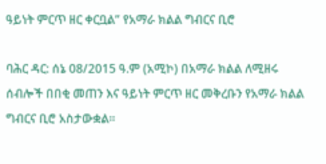ዓይነት ምርጥ ዘር ቀርቧል” የአማራ ክልል ግብርና ቢሮ

ባሕር ዳር: ሰኔ 08/2015 ዓ.ም (አሚኮ) በአማራ ክልል ለሚዘሩ ሰብሎች በበቂ መጠን እና ዓይነት ምርጥ ዘር መቅረቡን የአማራ ክልል ግብርና ቢሮ አስታውቋል።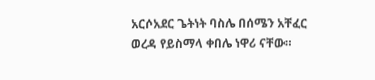አርሶአደር ጌትነት ባስሌ በሰሜን አቸፈር ወረዳ የይስማላ ቀበሌ ነዋሪ ናቸው።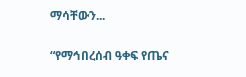ማሳቸውን...

“የማኅበረሰብ ዓቀፍ የጤና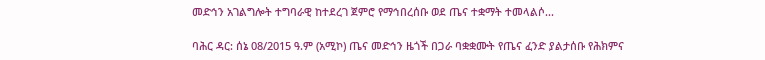መድኅን አገልግሎት ተግባራዊ ከተደረገ ጀምሮ የማኅበረሰቡ ወደ ጤና ተቋማት ተመላልሶ...

ባሕር ዳር: ሰኔ 08/2015 ዓ.ም (አሚኮ) ጤና መድኅን ዜጎች በጋራ ባቋቋሙት የጤና ፈንድ ያልታሰቡ የሕክምና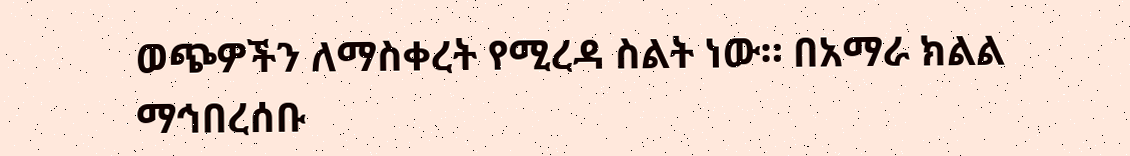ወጭዎችን ለማስቀረት የሚረዳ ስልት ነው። በአማራ ክልል ማኅበረሰቡ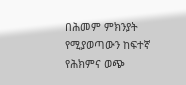በሕመም ምክንያት የሚያወጣውን ከፍተኛ የሕክምና ወጭ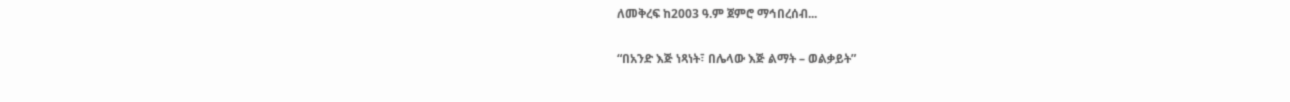ለመቅረፍ ከ2003 ዓ.ም ጀምሮ ማኅበረሰብ...

“በአንድ እጅ ነጻነት፣ በሌላው እጅ ልማት – ወልቃይት”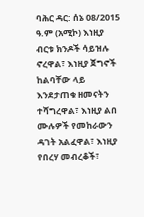ባሕር ዳር: ሰኔ 08/2015 ዓ.ም (አሚኮ) እነዚያ ብርቱ ክንዶች ሳይዝሉ ኖረዋል፣ እነዚያ ጀግኖች ከልባቸው ላይ እንደታጠቁ ዘመናትን ተሻግረዋል፣ እነዚያ ልበ ሙሉዎች የመከራውን ዳገት አልፈዋል፣ እነዚያ የበረሃ መብረቆች፣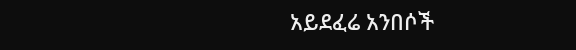አይደፈሬ አንበሶች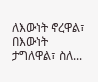ለእውነት ኖረዋል፣ በእውነት ታግለዋል፣ ስለ...